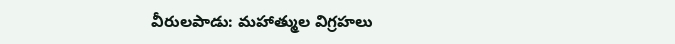వీరులపాడు: మహాత్ముల విగ్రహలు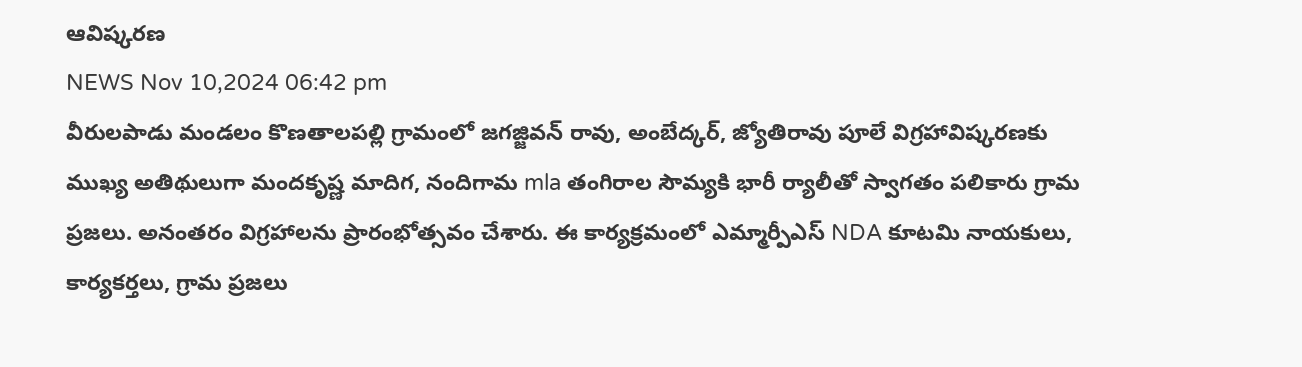ఆవిష్కరణ
NEWS Nov 10,2024 06:42 pm
వీరులపాడు మండలం కొణతాలపల్లి గ్రామంలో జగజ్జివన్ రావు, అంబేద్కర్, జ్యోతిరావు పూలే విగ్రహావిష్కరణకు ముఖ్య అతిథులుగా మందకృష్ణ మాదిగ, నందిగామ mla తంగిరాల సౌమ్యకి భారీ ర్యాలీతో స్వాగతం పలికారు గ్రామ ప్రజలు. అనంతరం విగ్రహాలను ప్రారంభోత్సవం చేశారు. ఈ కార్యక్రమంలో ఎమ్మార్పీఎస్ NDA కూటమి నాయకులు, కార్యకర్తలు, గ్రామ ప్రజలు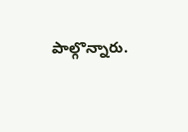పాల్గొన్నారు.